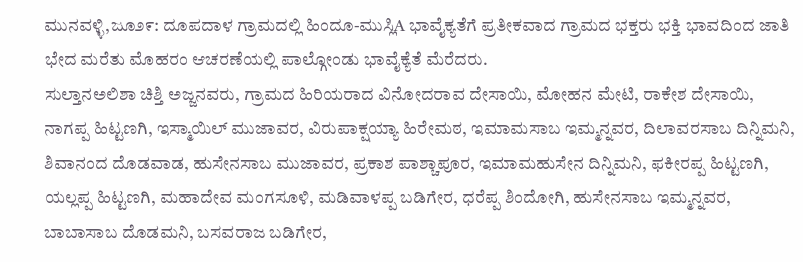ಮುನವಳ್ಳಿ,ಜೂ೨೯: ದೂಪದಾಳ ಗ್ರಾಮದಲ್ಲಿ ಹಿಂದೂ-ಮುಸ್ಲಿA ಭಾವೈಕ್ಯತೆಗೆ ಪ್ರತೀಕವಾದ ಗ್ರಾಮದ ಭಕ್ತರು ಭಕ್ತಿ ಭಾವದಿಂದ ಜಾತಿ ಭೇದ ಮರೆತು ಮೊಹರಂ ಆಚರಣೆಯಲ್ಲಿ ಪಾಲ್ಗೋಂಡು ಭಾವೈಕ್ಯೆತೆ ಮೆರೆದರು.
ಸುಲ್ತಾನಅಲಿಶಾ ಚಿಶ್ತಿ ಅಜ್ಜನವರು, ಗ್ರಾಮದ ಹಿರಿಯರಾದ ವಿನೋದರಾವ ದೇಸಾಯಿ, ಮೋಹನ ಮೇಟಿ, ರಾಕೇಶ ದೇಸಾಯಿ, ನಾಗಪ್ಪ ಹಿಟ್ಟಣಗಿ, ಇಸ್ಮಾಯಿಲ್ ಮುಜಾವರ, ವಿರುಪಾಕ್ಷಯ್ಯಾ ಹಿರೇಮಠ, ಇಮಾಮಸಾಬ ಇಮ್ಮನ್ನವರ, ದಿಲಾವರಸಾಬ ದಿನ್ನಿಮನಿ, ಶಿವಾನಂದ ದೊಡವಾಡ, ಹುಸೇನಸಾಬ ಮುಜಾವರ, ಪ್ರಕಾಶ ಪಾಶ್ಚಾಪೂರ, ಇಮಾಮಹುಸೇನ ದಿನ್ನಿಮನಿ, ಫಕೀರಪ್ಪ ಹಿಟ್ಟಣಗಿ, ಯಲ್ಲಪ್ಪ ಹಿಟ್ಟಣಗಿ, ಮಹಾದೇವ ಮಂಗಸೂಳಿ, ಮಡಿವಾಳಪ್ಪ ಬಡಿಗೇರ, ಧರೆಪ್ಪ ಶಿಂದೋಗಿ, ಹುಸೇನಸಾಬ ಇಮ್ಮನ್ನವರ, ಬಾಬಾಸಾಬ ದೊಡಮನಿ, ಬಸವರಾಜ ಬಡಿಗೇರ,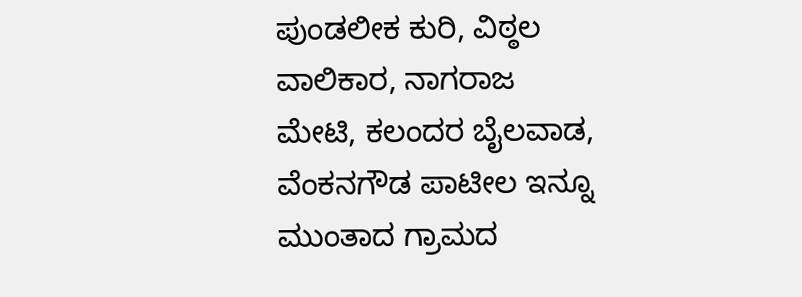ಪುಂಡಲೀಕ ಕುರಿ, ವಿಠ್ಠಲ ವಾಲಿಕಾರ, ನಾಗರಾಜ ಮೇಟಿ, ಕಲಂದರ ಬೈಲವಾಡ, ವೆಂಕನಗೌಡ ಪಾಟೀಲ ಇನ್ನೂ ಮುಂತಾದ ಗ್ರಾಮದ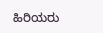ಹಿರಿಯರು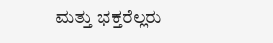ಮತ್ತು ಭಕ್ತರೆಲ್ಲರು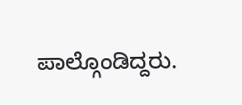ಪಾಲ್ಗೊಂಡಿದ್ದರು.